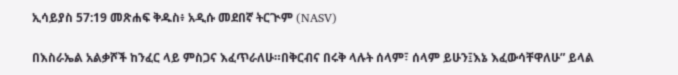ኢሳይያስ 57:19 መጽሐፍ ቅዱስ፥ አዲሱ መደበኛ ትርጒም (NASV)

በእስራኤል አልቃሾች ከንፈር ላይ ምስጋና እፈጥራለሁ።በቅርብና በሩቅ ላሉት ሰላም፣ ሰላም ይሁን፤እኔ እፈውሳቸዋለሁ” ይላል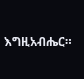እግዚአብሔር።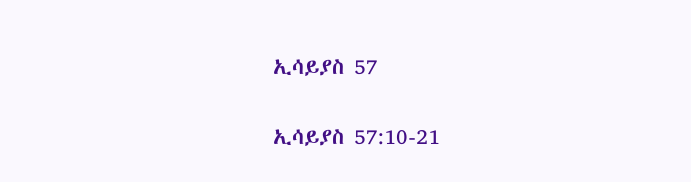ኢሳይያስ 57

ኢሳይያስ 57:10-21